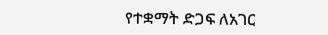የተቋማት ድጋፍ ለአገር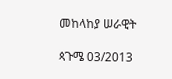መከላከያ ሠራዊት

ጳጉሜ 03/2013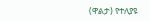(ዋልታ) የተለያዩ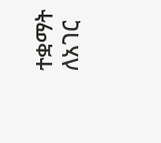ተቋማት ለአገር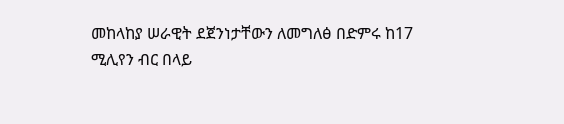መከላከያ ሠራዊት ደጀንነታቸውን ለመግለፅ በድምሩ ከ17 ሚሊየን ብር በላይ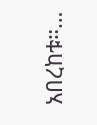አበረከቱ።…